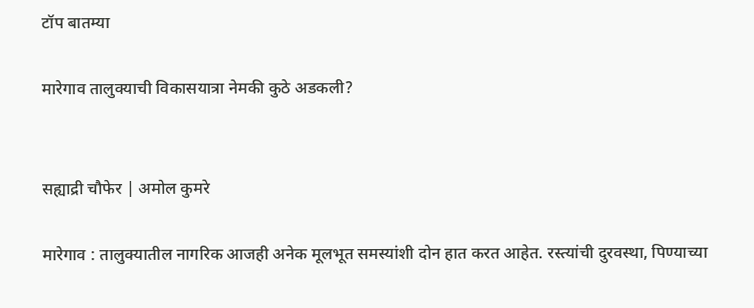टॉप बातम्या

मारेगाव तालुक्याची विकासयात्रा नेमकी कुठे अडकली?


सह्याद्री चौफेर | अमोल कुमरे

मारेगाव : तालुक्यातील नागरिक आजही अनेक मूलभूत समस्यांशी दोन हात करत आहेत. रस्त्यांची दुरवस्था, पिण्याच्या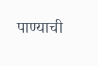पाण्याची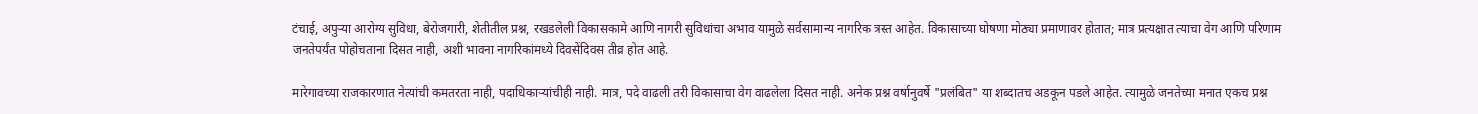टंचाई, अपुऱ्या आरोग्य सुविधा, बेरोजगारी, शेतीतील प्रश्न, रखडलेली विकासकामे आणि नागरी सुविधांचा अभाव यामुळे सर्वसामान्य नागरिक त्रस्त आहेत. विकासाच्या घोषणा मोठ्या प्रमाणावर होतात; मात्र प्रत्यक्षात त्याचा वेग आणि परिणाम जनतेपर्यंत पोहोचताना दिसत नाही, अशी भावना नागरिकांमध्ये दिवसेंदिवस तीव्र होत आहे.

मारेगावच्या राजकारणात नेत्यांची कमतरता नाही, पदाधिकाऱ्यांचीही नाही. मात्र, पदे वाढली तरी विकासाचा वेग वाढलेला दिसत नाही. अनेक प्रश्न वर्षानुवर्षे "प्रलंबित" या शब्दातच अडकून पडले आहेत. त्यामुळे जनतेच्या मनात एकच प्रश्न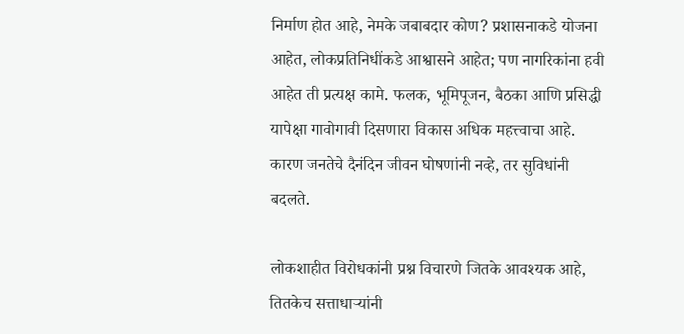निर्माण होत आहे, नेमके जबाबदार कोण? प्रशासनाकडे योजना आहेत, लोकप्रतिनिधींकडे आश्वासने आहेत; पण नागरिकांना हवी आहेत ती प्रत्यक्ष कामे. फलक, भूमिपूजन, बैठका आणि प्रसिद्धी यापेक्षा गावोगावी दिसणारा विकास अधिक महत्त्वाचा आहे. कारण जनतेचे दैनंदिन जीवन घोषणांनी नव्हे, तर सुविधांनी बदलते.

लोकशाहीत विरोधकांनी प्रश्न विचारणे जितके आवश्यक आहे, तितकेच सत्ताधाऱ्यांनी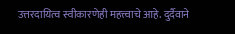उत्तरदायित्व स्वीकारणेही महत्त्वाचे आहे. दुर्दैवाने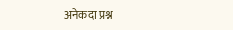अनेकदा प्रश्न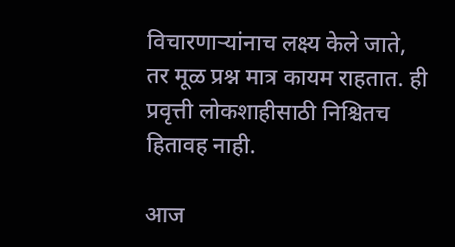विचारणाऱ्यांनाच लक्ष्य केले जाते, तर मूळ प्रश्न मात्र कायम राहतात. ही प्रवृत्ती लोकशाहीसाठी निश्चितच हितावह नाही.

आज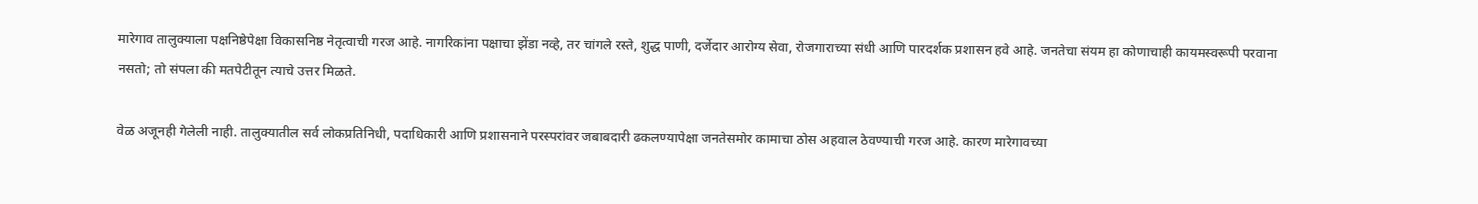मारेगाव तालुक्याला पक्षनिष्ठेपेक्षा विकासनिष्ठ नेतृत्वाची गरज आहे. नागरिकांना पक्षाचा झेंडा नव्हे, तर चांगले रस्ते, शुद्ध पाणी, दर्जेदार आरोग्य सेवा, रोजगाराच्या संधी आणि पारदर्शक प्रशासन हवे आहे. जनतेचा संयम हा कोणाचाही कायमस्वरूपी परवाना नसतो; तो संपला की मतपेटीतून त्याचे उत्तर मिळते.

वेळ अजूनही गेलेली नाही. तालुक्यातील सर्व लोकप्रतिनिधी, पदाधिकारी आणि प्रशासनाने परस्परांवर जबाबदारी ढकलण्यापेक्षा जनतेसमोर कामाचा ठोस अहवाल ठेवण्याची गरज आहे. कारण मारेगावच्या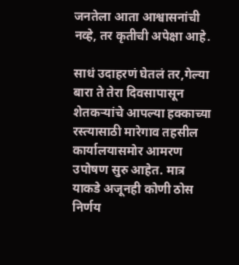जनतेला आता आश्वासनांची नव्हे, तर कृतीची अपेक्षा आहे.

साधं उदाहरणं घेतलं तर,गेल्या बारा ते तेरा दिवसापासून शेतकऱ्यांचे आपल्या हक्काच्या रस्त्यासाठी मारेगाव तहसील कार्यालयासमोर आमरण उपोषण सुरु आहेत. मात्र याकडे अजूनही कोणी ठोस निर्णय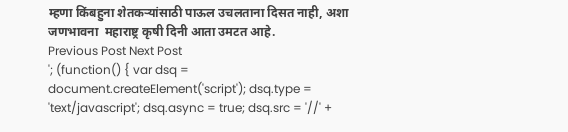म्हणा किंबहुना शेतकऱ्यांसाठी पाऊल उचलताना दिसत नाही, अशा जणभावना  महाराष्ट्र कृषी दिनी आता उमटत आहे.
Previous Post Next Post
'; (function() { var dsq = document.createElement('script'); dsq.type = 'text/javascript'; dsq.async = true; dsq.src = '//' +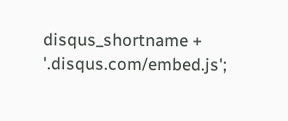disqus_shortname + '.disqus.com/embed.js';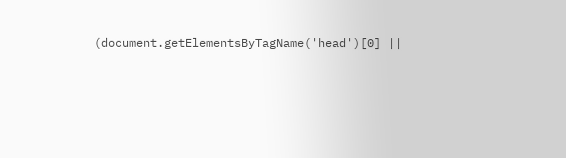(document.getElementsByTagName('head')[0] ||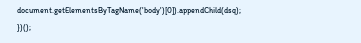document.getElementsByTagName('body')[0]).appendChild(dsq); })();